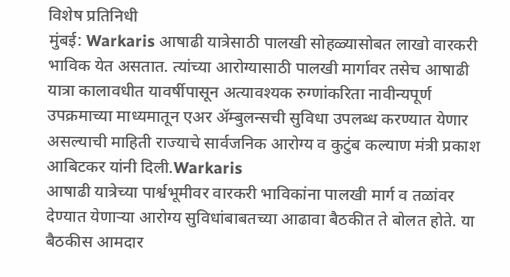विशेष प्रतिनिधी
मुंबई: Warkaris आषाढी यात्रेसाठी पालखी सोहळ्यासोबत लाखो वारकरी भाविक येत असतात. त्यांच्या आरोग्यासाठी पालखी मार्गावर तसेच आषाढी यात्रा कालावधीत यावर्षीपासून अत्यावश्यक रुग्णांकरिता नावीन्यपूर्ण उपक्रमाच्या माध्यमातून एअर ॲम्बुलन्सची सुविधा उपलब्ध करण्यात येणार असल्याची माहिती राज्याचे सार्वजनिक आरोग्य व कुटुंब कल्याण मंत्री प्रकाश आबिटकर यांनी दिली.Warkaris
आषाढी यात्रेच्या पार्श्वभूमीवर वारकरी भाविकांना पालखी मार्ग व तळांवर देण्यात येणाऱ्या आरोग्य सुविधांबाबतच्या आढावा बैठकीत ते बोलत होते. या बैठकीस आमदार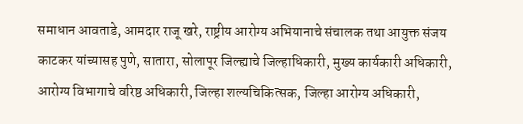समाधान आवताडे, आमदार राजू खरे, राष्ट्रीय आरोग्य अभियानाचे संचालक तथा आयुक्त संजय काटकर यांच्यासह पुणे, सातारा, सोलापूर जिल्ह्याचे जिल्हाधिकारी, मुख्य कार्यकारी अधिकारी, आरोग्य विभागाचे वरिष्ठ अधिकारी, जिल्हा शल्यचिकित्सक, जिल्हा आरोग्य अधिकारी,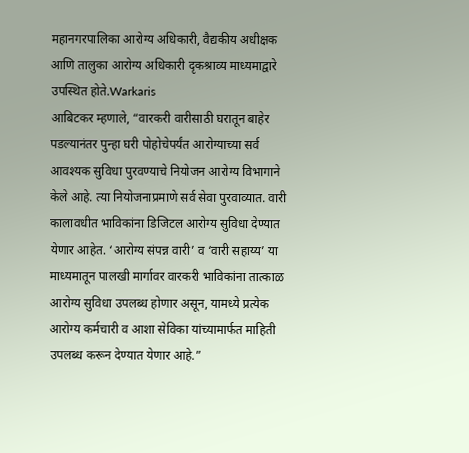महानगरपालिका आरोग्य अधिकारी, वैद्यकीय अधीक्षक आणि तालुका आरोग्य अधिकारी दृकश्राव्य माध्यमाद्वारे उपस्थित होते.Warkaris
आबिटकर म्हणाले, “वारकरी वारीसाठी घरातून बाहेर पडल्यानंतर पुन्हा घरी पोहोचेपर्यंत आरोग्याच्या सर्व आवश्यक सुविधा पुरवण्याचे नियोजन आरोग्य विभागाने केले आहे. त्या नियोजनाप्रमाणे सर्व सेवा पुरवाव्यात. वारी कालावधीत भाविकांना डिजिटल आरोग्य सुविधा देण्यात येणार आहेत. ‘आरोग्य संपन्न वारी’ व ‘वारी सहाय्य’ या माध्यमातून पालखी मार्गावर वारकरी भाविकांना तात्काळ आरोग्य सुविधा उपलब्ध होणार असून, यामध्ये प्रत्येक आरोग्य कर्मचारी व आशा सेविका यांच्यामार्फत माहिती उपलब्ध करून देण्यात येणार आहे.”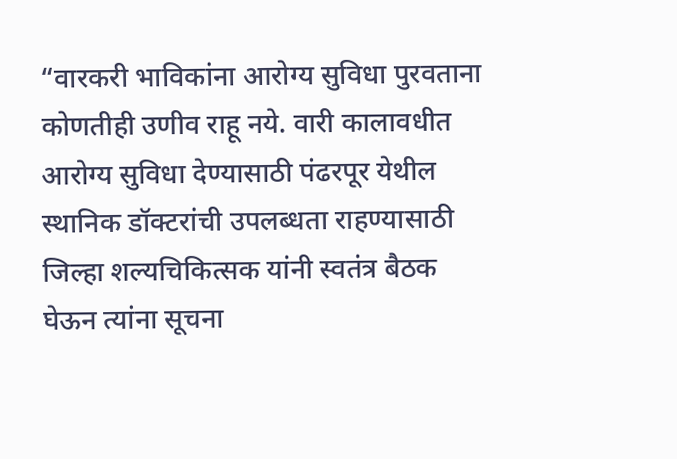“वारकरी भाविकांना आरोग्य सुविधा पुरवताना कोणतीही उणीव राहू नये. वारी कालावधीत आरोग्य सुविधा देण्यासाठी पंढरपूर येथील स्थानिक डॉक्टरांची उपलब्धता राहण्यासाठी जिल्हा शल्यचिकित्सक यांनी स्वतंत्र बैठक घेऊन त्यांना सूचना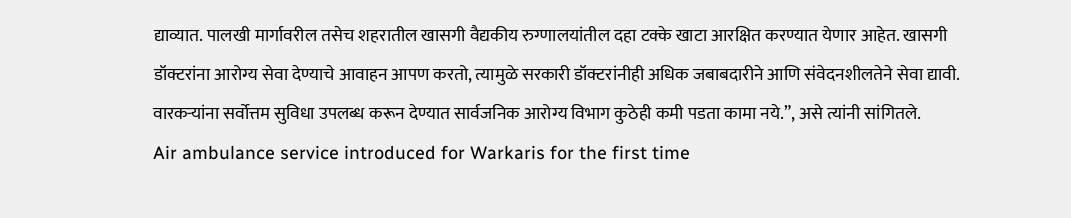द्याव्यात. पालखी मार्गावरील तसेच शहरातील खासगी वैद्यकीय रुग्णालयांतील दहा टक्के खाटा आरक्षित करण्यात येणार आहेत. खासगी डॉक्टरांना आरोग्य सेवा देण्याचे आवाहन आपण करतो, त्यामुळे सरकारी डॉक्टरांनीही अधिक जबाबदारीने आणि संवेदनशीलतेने सेवा द्यावी. वारकऱ्यांना सर्वोत्तम सुविधा उपलब्ध करून देण्यात सार्वजनिक आरोग्य विभाग कुठेही कमी पडता कामा नये.”, असे त्यांनी सांगितले.
Air ambulance service introduced for Warkaris for the first time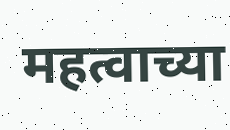महत्वाच्या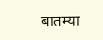बातम्या